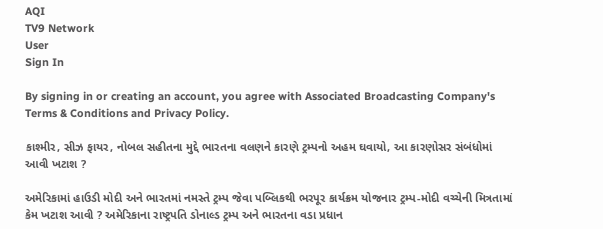AQI
TV9 Network
User
Sign In

By signing in or creating an account, you agree with Associated Broadcasting Company's Terms & Conditions and Privacy Policy.

કાશ્મીર, સીઝ ફાયર, નોબલ સહીતના મુદ્દે ભારતના વલણને કારણે ટ્રમ્પનો અહમ ઘવાયો, આ કારણોસર સંબંધોમાં આવી ખટાશ ?

અમેરિકામાં હાઉડી મોદી અને ભારતમાં નમસ્તે ટ્રમ્પ જેવા પબ્લિકથી ભરપૂર કાર્યક્રમ યોજનાર ટ્રમ્પ-મોદી વચ્ચેની મિત્રતામાં કેમ ખટાશ આવી ? અમેરિકાના રાષ્ટ્રપતિ ડોનાલ્ડ ટ્રમ્પ અને ભારતના વડા પ્રધાન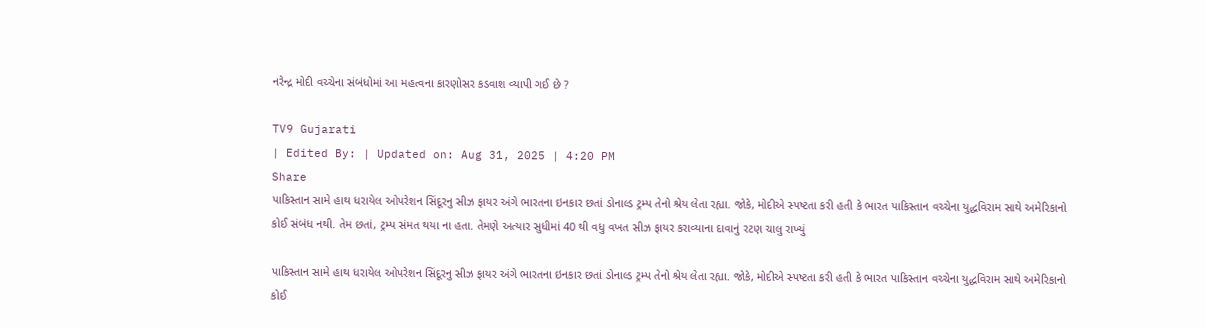નરેન્દ્ર મોદી વચ્ચેના સંબંધોમાં આ મહત્વના કારણોસર કડવાશ વ્યાપી ગઈ છે ?

TV9 Gujarati
| Edited By: | Updated on: Aug 31, 2025 | 4:20 PM
Share
પાકિસ્તાન સામે હાથ ધરાયેલ ઓપરેશન સિંદૂરનુ સીઝ ફાયર અંગે ભારતના ઇનકાર છતાં ડોનાલ્ડ ટ્રમ્પ તેનો શ્રેય લેતા રહ્યા. જોકે, મોદીએ સ્પષ્ટતા કરી હતી કે ભારત પાકિસ્તાન વચ્ચેના યુદ્ધવિરામ સાથે અમેરિકાનો કોઈ સંબંધ નથી. તેમ છતાં, ટ્રમ્પ સંમત થયા ના હતા. તેમણે અત્યાર સુધીમાં 40 થી વધુ વખત સીઝ ફાયર કરાવ્યાના દાવાનું રટણ ચાલુ રાખ્યું

પાકિસ્તાન સામે હાથ ધરાયેલ ઓપરેશન સિંદૂરનુ સીઝ ફાયર અંગે ભારતના ઇનકાર છતાં ડોનાલ્ડ ટ્રમ્પ તેનો શ્રેય લેતા રહ્યા. જોકે, મોદીએ સ્પષ્ટતા કરી હતી કે ભારત પાકિસ્તાન વચ્ચેના યુદ્ધવિરામ સાથે અમેરિકાનો કોઈ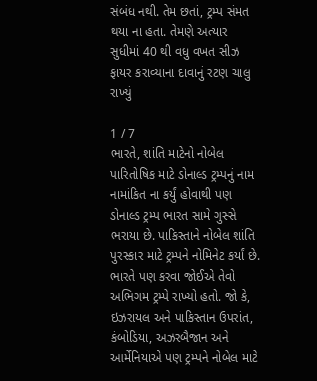સંબંધ નથી. તેમ છતાં, ટ્રમ્પ સંમત થયા ના હતા. તેમણે અત્યાર સુધીમાં 40 થી વધુ વખત સીઝ ફાયર કરાવ્યાના દાવાનું રટણ ચાલુ રાખ્યું

1 / 7
ભારતે, શાંતિ માટેનો નોબેલ પારિતોષિક માટે ડોનાલ્ડ ટ્રમ્પનું નામ નામાંકિત ના કર્યું હોવાથી પણ ડોનાલ્ડ ટ્રમ્પ ભારત સામે ગુસ્સે ભરાયા છે. પાકિસ્તાને નોબેલ શાંતિ પુરસ્કાર માટે ટ્રમ્પને નોમિનેટ કર્યાં છે. ભારતે પણ કરવા જોઈએ તેવો અભિગમ ટ્રમ્પે રાખ્યો હતો. જો કે, ઇઝરાયલ અને પાકિસ્તાન ઉપરાંત, કંબોડિયા, અઝરબૈજાન અને આર્મેનિયાએ પણ ટ્રમ્પને નોબેલ માટે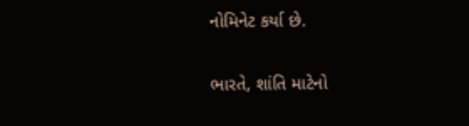નોમિનેટ કર્યા છે.

ભારતે, શાંતિ માટેનો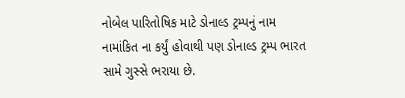નોબેલ પારિતોષિક માટે ડોનાલ્ડ ટ્રમ્પનું નામ નામાંકિત ના કર્યું હોવાથી પણ ડોનાલ્ડ ટ્રમ્પ ભારત સામે ગુસ્સે ભરાયા છે.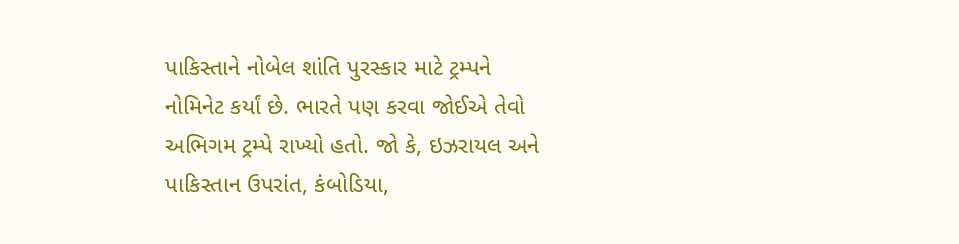પાકિસ્તાને નોબેલ શાંતિ પુરસ્કાર માટે ટ્રમ્પને નોમિનેટ કર્યાં છે. ભારતે પણ કરવા જોઈએ તેવો અભિગમ ટ્રમ્પે રાખ્યો હતો. જો કે, ઇઝરાયલ અને પાકિસ્તાન ઉપરાંત, કંબોડિયા,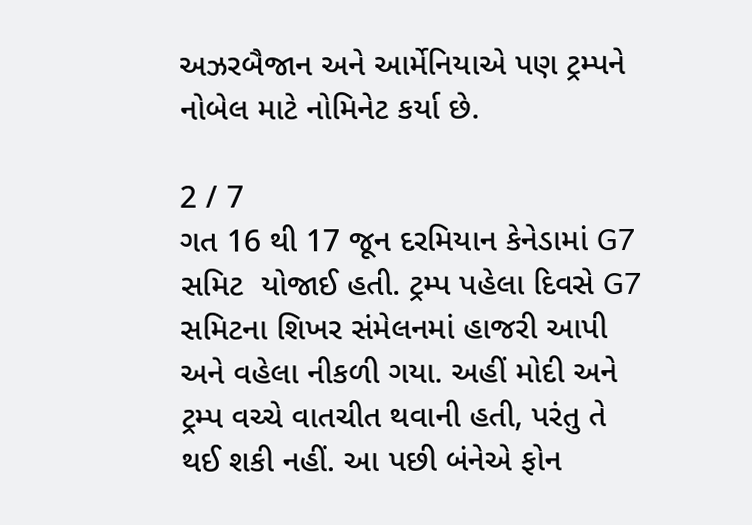અઝરબૈજાન અને આર્મેનિયાએ પણ ટ્રમ્પને નોબેલ માટે નોમિનેટ કર્યા છે.

2 / 7
ગત 16 થી 17 જૂન દરમિયાન કેનેડામાં G7 સમિટ  યોજાઈ હતી. ટ્રમ્પ પહેલા દિવસે G7 સમિટના શિખર સંમેલનમાં હાજરી આપી અને વહેલા નીકળી ગયા. અહીં મોદી અને ટ્રમ્પ વચ્ચે વાતચીત થવાની હતી, પરંતુ તે થઈ શકી નહીં. આ પછી બંનેએ ફોન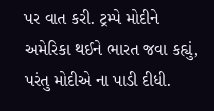પર વાત કરી. ટ્રમ્પે મોદીને અમેરિકા થઈને ભારત જવા કહ્યું, પરંતુ મોદીએ ના પાડી દીધી.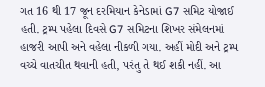ગત 16 થી 17 જૂન દરમિયાન કેનેડામાં G7 સમિટ યોજાઈ હતી. ટ્રમ્પ પહેલા દિવસે G7 સમિટના શિખર સંમેલનમાં હાજરી આપી અને વહેલા નીકળી ગયા. અહીં મોદી અને ટ્રમ્પ વચ્ચે વાતચીત થવાની હતી, પરંતુ તે થઈ શકી નહીં. આ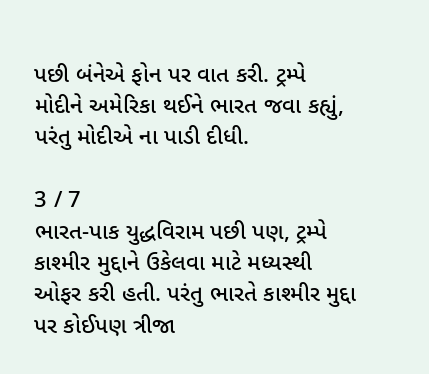પછી બંનેએ ફોન પર વાત કરી. ટ્રમ્પે મોદીને અમેરિકા થઈને ભારત જવા કહ્યું, પરંતુ મોદીએ ના પાડી દીધી.

3 / 7
ભારત-પાક યુદ્ધવિરામ પછી પણ, ટ્રમ્પે કાશ્મીર મુદ્દાને ઉકેલવા માટે મધ્યસ્થી ઓફર કરી હતી. પરંતુ ભારતે કાશ્મીર મુદ્દા પર કોઈપણ ત્રીજા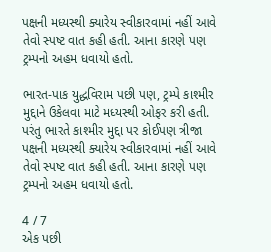પક્ષની મધ્યસ્થી ક્યારેય સ્વીકારવામાં નહીં આવે તેવો સ્પષ્ટ વાત કહી હતી. આના કારણે પણ ટ્રમ્પનો અહમ ધવાયો હતો.

ભારત-પાક યુદ્ધવિરામ પછી પણ, ટ્રમ્પે કાશ્મીર મુદ્દાને ઉકેલવા માટે મધ્યસ્થી ઓફર કરી હતી. પરંતુ ભારતે કાશ્મીર મુદ્દા પર કોઈપણ ત્રીજા પક્ષની મધ્યસ્થી ક્યારેય સ્વીકારવામાં નહીં આવે તેવો સ્પષ્ટ વાત કહી હતી. આના કારણે પણ ટ્રમ્પનો અહમ ધવાયો હતો.

4 / 7
એક પછી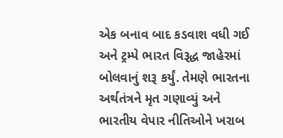એક બનાવ બાદ કડવાશ વધી ગઈ અને ટ્રમ્પે ભારત વિરૂદ્ધ જાહેરમાં બોલવાનું શરૂ કર્યું. તેમણે ભારતના અર્થતંત્રને મૃત ગણાવ્યું અને ભારતીય વેપાર નીતિઓને ખરાબ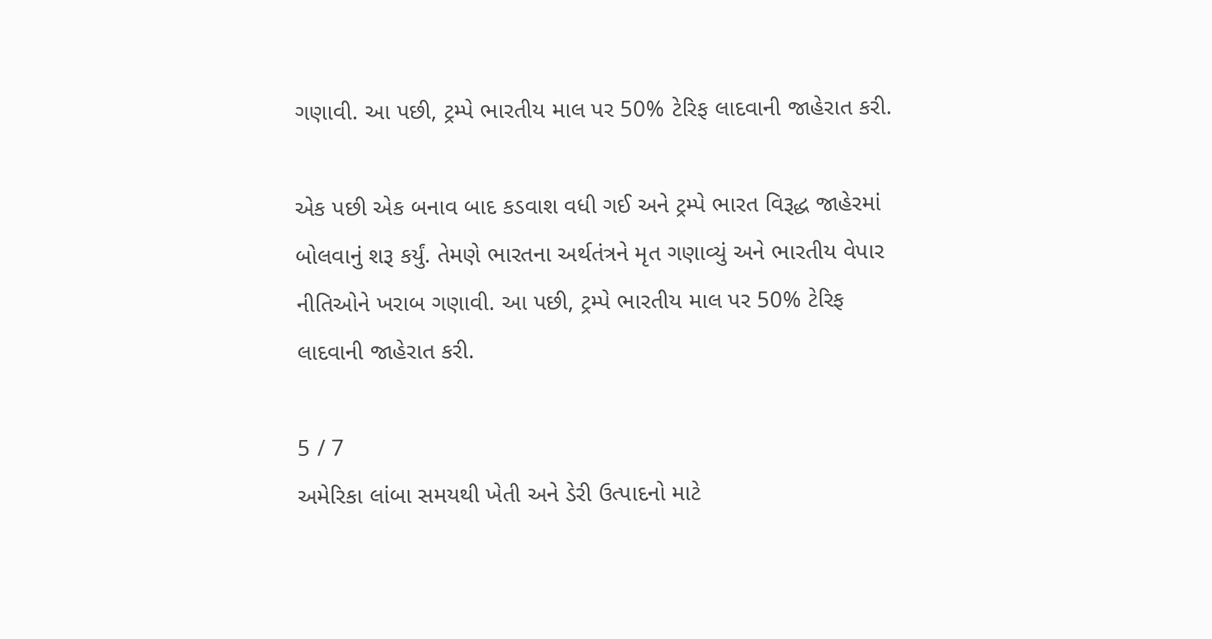ગણાવી. આ પછી, ટ્રમ્પે ભારતીય માલ પર 50% ટેરિફ લાદવાની જાહેરાત કરી.

એક પછી એક બનાવ બાદ કડવાશ વધી ગઈ અને ટ્રમ્પે ભારત વિરૂદ્ધ જાહેરમાં બોલવાનું શરૂ કર્યું. તેમણે ભારતના અર્થતંત્રને મૃત ગણાવ્યું અને ભારતીય વેપાર નીતિઓને ખરાબ ગણાવી. આ પછી, ટ્રમ્પે ભારતીય માલ પર 50% ટેરિફ લાદવાની જાહેરાત કરી.

5 / 7
અમેરિકા લાંબા સમયથી ખેતી અને ડેરી ઉત્પાદનો માટે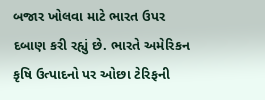બજાર ખોલવા માટે ભારત ઉપર દબાણ કરી રહ્યું છે. ભારતે અમેરિકન કૃષિ ઉત્પાદનો પર ઓછા ટેરિફની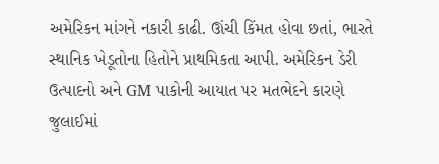અમેરિકન માંગને નકારી કાઢી. ઊંચી કિંમત હોવા છતાં, ભારતે સ્થાનિક ખેડૂતોના હિતોને પ્રાથમિકતા આપી. અમેરિકન ડેરી ઉત્પાદનો અને GM પાકોની આયાત પર મતભેદને કારણે જુલાઈમાં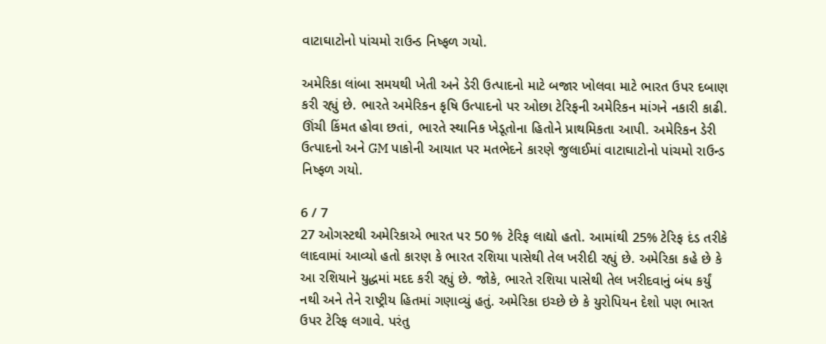વાટાઘાટોનો પાંચમો રાઉન્ડ નિષ્ફળ ગયો.

અમેરિકા લાંબા સમયથી ખેતી અને ડેરી ઉત્પાદનો માટે બજાર ખોલવા માટે ભારત ઉપર દબાણ કરી રહ્યું છે. ભારતે અમેરિકન કૃષિ ઉત્પાદનો પર ઓછા ટેરિફની અમેરિકન માંગને નકારી કાઢી. ઊંચી કિંમત હોવા છતાં, ભારતે સ્થાનિક ખેડૂતોના હિતોને પ્રાથમિકતા આપી. અમેરિકન ડેરી ઉત્પાદનો અને GM પાકોની આયાત પર મતભેદને કારણે જુલાઈમાં વાટાઘાટોનો પાંચમો રાઉન્ડ નિષ્ફળ ગયો.

6 / 7
27 ઓગસ્ટથી અમેરિકાએ ભારત પર 50 % ટેરિફ લાદ્યો હતો. આમાંથી 25% ટેરિફ દંડ તરીકે લાદવામાં આવ્યો હતો કારણ કે ભારત રશિયા પાસેથી તેલ ખરીદી રહ્યું છે. અમેરિકા કહે છે કે આ રશિયાને યુદ્ધમાં મદદ કરી રહ્યું છે. જોકે, ભારતે રશિયા પાસેથી તેલ ખરીદવાનું બંધ કર્યું નથી અને તેને રાષ્ટ્રીય હિતમાં ગણાવ્યું હતું. અમેરિકા ઇચ્છે છે કે યુરોપિયન દેશો પણ ભારત ઉપર ટેરિફ લગાવે. પરંતુ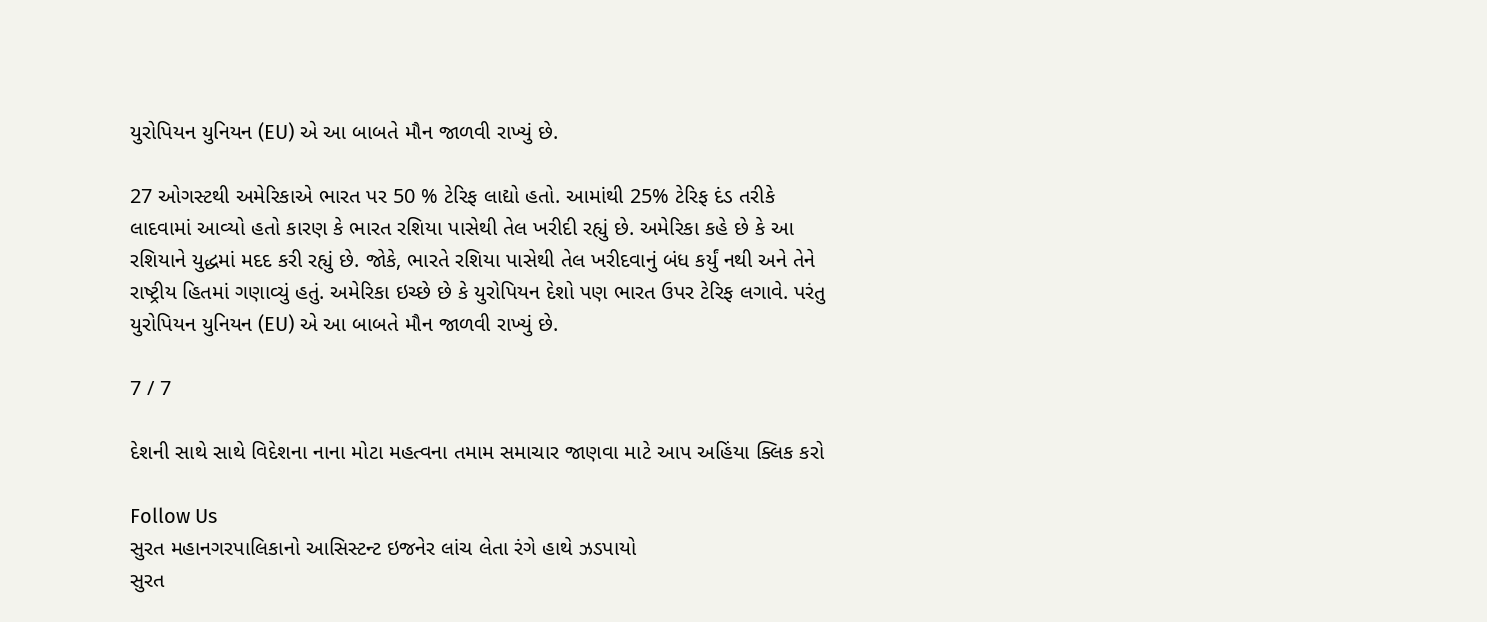યુરોપિયન યુનિયન (EU) એ આ બાબતે મૌન જાળવી રાખ્યું છે.

27 ઓગસ્ટથી અમેરિકાએ ભારત પર 50 % ટેરિફ લાદ્યો હતો. આમાંથી 25% ટેરિફ દંડ તરીકે લાદવામાં આવ્યો હતો કારણ કે ભારત રશિયા પાસેથી તેલ ખરીદી રહ્યું છે. અમેરિકા કહે છે કે આ રશિયાને યુદ્ધમાં મદદ કરી રહ્યું છે. જોકે, ભારતે રશિયા પાસેથી તેલ ખરીદવાનું બંધ કર્યું નથી અને તેને રાષ્ટ્રીય હિતમાં ગણાવ્યું હતું. અમેરિકા ઇચ્છે છે કે યુરોપિયન દેશો પણ ભારત ઉપર ટેરિફ લગાવે. પરંતુ યુરોપિયન યુનિયન (EU) એ આ બાબતે મૌન જાળવી રાખ્યું છે.

7 / 7

દેશની સાથે સાથે વિદેશના નાના મોટા મહત્વના તમામ સમાચાર જાણવા માટે આપ અહિંયા ક્લિક કરો

Follow Us
સુરત મહાનગરપાલિકાનો આસિસ્ટન્ટ ઇજનેર લાંચ લેતા રંગે હાથે ઝડપાયો
સુરત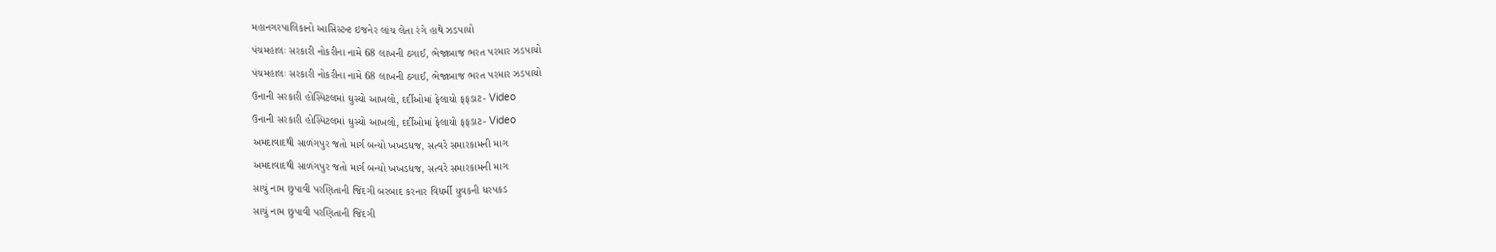મહાનગરપાલિકાનો આસિસ્ટન્ટ ઇજનેર લાંચ લેતા રંગે હાથે ઝડપાયો
પંચમહાલઃ સરકારી નોકરીના નામે 68 લાખની ઠગાઈ, ભેજાબાજ ભરત પરમાર ઝડપાયો
પંચમહાલઃ સરકારી નોકરીના નામે 68 લાખની ઠગાઈ, ભેજાબાજ ભરત પરમાર ઝડપાયો
ઉનાની સરકારી હોસ્પિટલમાં ઘુસ્યો આખલો, દર્દીઓમાં ફેલાયો ફફડાટ- Video
ઉનાની સરકારી હોસ્પિટલમાં ઘુસ્યો આખલો, દર્દીઓમાં ફેલાયો ફફડાટ- Video
અમદાવાદથી સાળંગપુર જતો માર્ગ બન્યો ખખડધજ, સત્વરે સમારકામની માગ
અમદાવાદથી સાળંગપુર જતો માર્ગ બન્યો ખખડધજ, સત્વરે સમારકામની માગ
સાચું નામ છુપાવી પરણિતાની જિંદગી બરબાદ કરનાર વિધર્મી યુવકની ધરપકડ
સાચું નામ છુપાવી પરણિતાની જિંદગી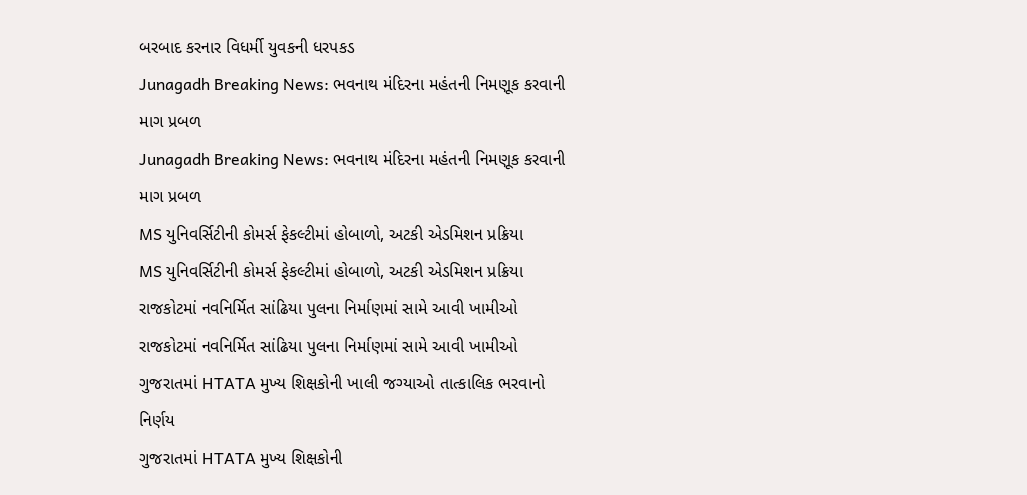બરબાદ કરનાર વિધર્મી યુવકની ધરપકડ
Junagadh Breaking News: ભવનાથ મંદિરના મહંતની નિમણૂક કરવાની માગ પ્રબળ
Junagadh Breaking News: ભવનાથ મંદિરના મહંતની નિમણૂક કરવાની માગ પ્રબળ
MS યુનિવર્સિટીની કોમર્સ ફેકલ્ટીમાં હોબાળો, અટકી એડમિશન પ્રક્રિયા
MS યુનિવર્સિટીની કોમર્સ ફેકલ્ટીમાં હોબાળો, અટકી એડમિશન પ્રક્રિયા
રાજકોટમાં નવનિર્મિત સાંઢિયા પુલના નિર્માણમાં સામે આવી ખામીઓ
રાજકોટમાં નવનિર્મિત સાંઢિયા પુલના નિર્માણમાં સામે આવી ખામીઓ
ગુજરાતમાં HTATA મુખ્ય શિક્ષકોની ખાલી જગ્યાઓ તાત્કાલિક ભરવાનો નિર્ણય
ગુજરાતમાં HTATA મુખ્ય શિક્ષકોની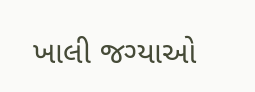ખાલી જગ્યાઓ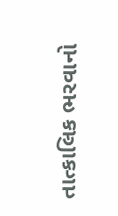તાત્કાલિક ભરવાનો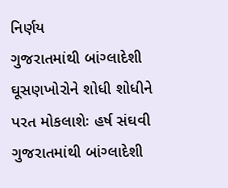નિર્ણય
ગુજરાતમાંથી બાંગ્લાદેશી ઘૂસણખોરોને શોધી શોધીને પરત મોકલાશેઃ હર્ષ સંઘવી
ગુજરાતમાંથી બાંગ્લાદેશી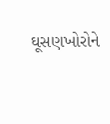ઘૂસણખોરોને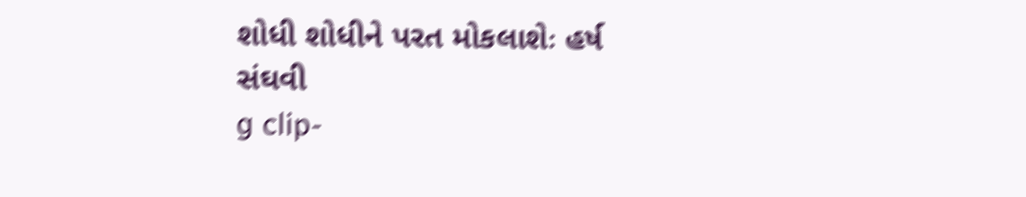શોધી શોધીને પરત મોકલાશેઃ હર્ષ સંઘવી
g clip-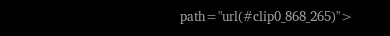path="url(#clip0_868_265)">